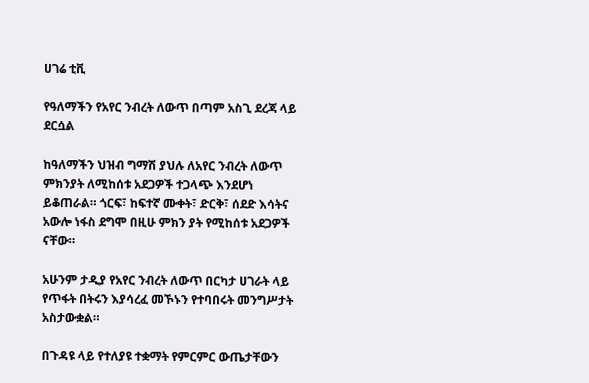ሀገሬ ቲቪ

የዓለማችን የአየር ንብረት ለውጥ በጣም አስጊ ደረጃ ላይ ደርሷል

ከዓለማችን ህዝብ ግማሽ ያህሉ ለአየር ንብረት ለውጥ ምክንያት ለሚከሰቱ አደጋዎች ተጋላጭ እንደሆነ ይቆጠራል። ጎርፍ፣ ከፍተኛ ሙቀት፣ ድርቅ፣ ሰደድ እሳትና አውሎ ነፋስ ደግሞ በዚሁ ምክን ያት የሚከሰቱ አደጋዎች ናቸው።

አሁንም ታዲያ የአየር ንብረት ለውጥ በርካታ ሀገራት ላይ የጥፋት በትሩን እያሳረፈ መኾኑን የተባበሩት መንግሥታት አስታውቋል።

በጉዳዩ ላይ የተለያዩ ተቋማት የምርምር ውጤታቸውን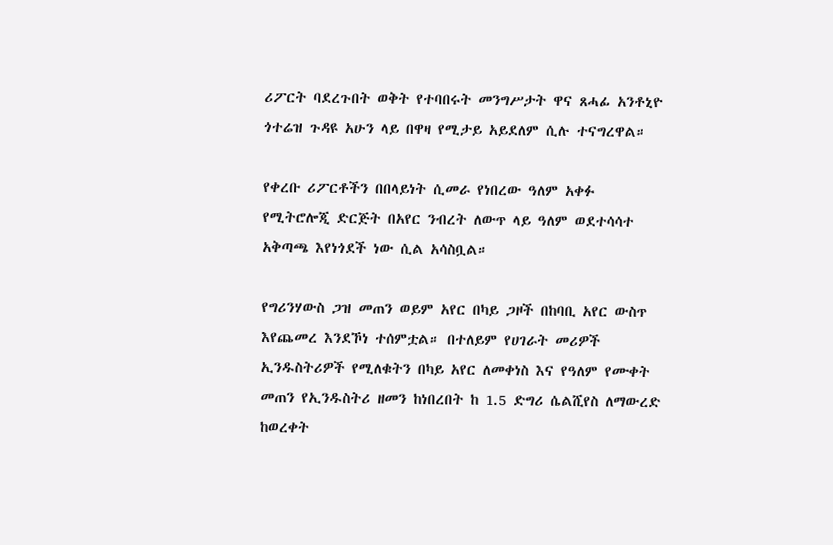ሪፖርት ባደረጉበት ወቅት የተባበሩት መንግሥታት ዋና ጸሓፊ አንቶኒዮ ጎተሬዝ ጉዳዩ አሁን ላይ በዋዛ የሚታይ አይደለም ሲሉ ተናግረዋል።

የቀረቡ ሪፖርቶችን በበላይነት ሲመራ የነበረው ዓለም አቀፉ የሚትሮሎጂ ድርጅት በአየር ንብረት ለውጥ ላይ ዓለም ወደተሳሳተ አቅጣጫ እየነጎደች ነው ሲል አሳስቧል።

የግሪንሃውስ ጋዝ መጠን ወይም አየር በካይ ጋዞች በከባቢ አየር ውስጥ እየጨመረ እንደኾነ ተሰምቷል። በተለይም የሀገራት መሪዎች ኢንዱስትሪዎች የሚለቁትን በካይ አየር ለመቀነስ እና የዓለም የሙቀት መጠን የኢንዱስትሪ ዘመን ከነበረበት ከ 1.5 ድግሪ ሴልሺየስ ለማውረድ ከወረቀት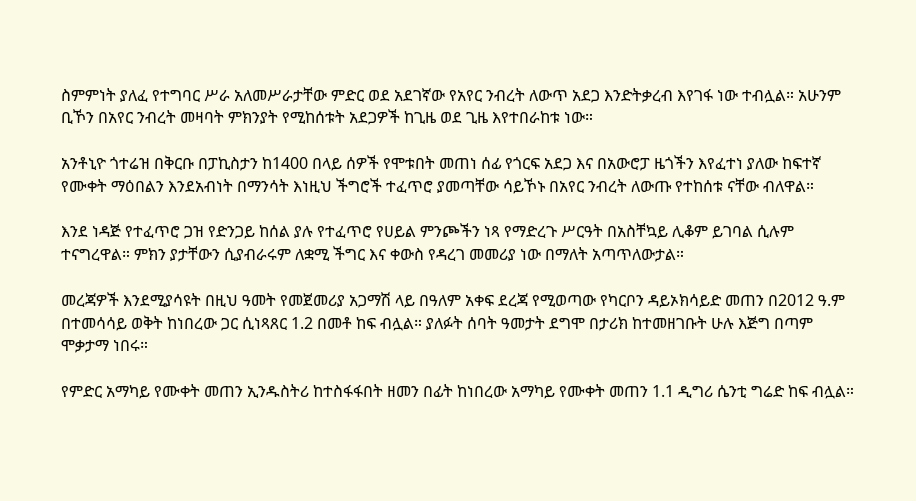ስምምነት ያለፈ የተግባር ሥራ አለመሥራታቸው ምድር ወደ አደገኛው የአየር ንብረት ለውጥ አደጋ እንድትቃረብ እየገፋ ነው ተብሏል። አሁንም ቢኾን በአየር ንብረት መዛባት ምክንያት የሚከሰቱት አደጋዎች ከጊዜ ወደ ጊዜ እየተበራከቱ ነው።

አንቶኒዮ ጎተሬዝ በቅርቡ በፓኪስታን ከ1400 በላይ ሰዎች የሞቱበት መጠነ ሰፊ የጎርፍ አደጋ እና በአውሮፓ ዜጎችን እየፈተነ ያለው ከፍተኛ የሙቀት ማዕበልን እንደአብነት በማንሳት እነዚህ ችግሮች ተፈጥሮ ያመጣቸው ሳይኾኑ በአየር ንብረት ለውጡ የተከሰቱ ናቸው ብለዋል።

እንደ ነዳጅ የተፈጥሮ ጋዝ የድንጋይ ከሰል ያሉ የተፈጥሮ የሀይል ምንጮችን ነጻ የማድረጉ ሥርዓት በአስቸኳይ ሊቆም ይገባል ሲሉም ተናግረዋል። ምክን ያታቸውን ሲያብራሩም ለቋሚ ችግር እና ቀውስ የዳረገ መመሪያ ነው በማለት አጣጥለውታል።

መረጃዎች እንደሚያሳዩት በዚህ ዓመት የመጀመሪያ አጋማሽ ላይ በዓለም አቀፍ ደረጃ የሚወጣው የካርቦን ዳይኦክሳይድ መጠን በ2012 ዓ.ም በተመሳሳይ ወቅት ከነበረው ጋር ሲነጻጸር 1.2 በመቶ ከፍ ብሏል። ያለፉት ሰባት ዓመታት ደግሞ በታሪክ ከተመዘገቡት ሁሉ እጅግ በጣም ሞቃታማ ነበሩ።

የምድር አማካይ የሙቀት መጠን ኢንዱስትሪ ከተስፋፋበት ዘመን በፊት ከነበረው አማካይ የሙቀት መጠን 1.1 ዲግሪ ሴንቲ ግሬድ ከፍ ብሏል።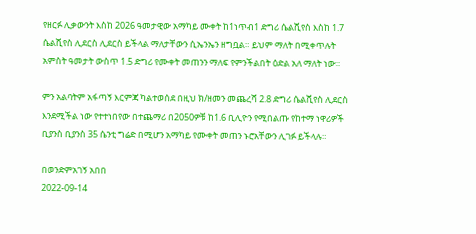የዘርፉ ሊቃውንት እስከ 2026 ዓመታዊው አማካይ ሙቀት ከ1ነጥብ1 ድግሪ ሴልሺየስ እስከ 1.7 ሴልሺየስ ሊደርስ ሊደርስ ይችላል ማለታቸውን ሲኤንኤን ዘግቧል። ይህም ማለት በሚቀጥሉት አምስት ዓመታት ውስጥ 1.5 ድግሪ የሙቀት መጠንን ማለፍ የምንችልበት ዕድል አለ ማለት ነው።

ምን አልባትም አፋጣኝ እርምጃ ካልተወሰደ በዚህ ክ/ዘመን መጨረሻ 2.8 ድግሪ ሴልሺየስ ሊደርስ እንደሚችል ነው የተተነበየው በተጨማሪ በ2050ዎቹ ከ1.6 ቢሊዮን የሚበልጡ የከተማ ነዋሪዎች ቢያንስ ቢያንስ 35 ሴንቲ ግሬድ በሚሆን አማካይ የሙቀት መጠን ኑሮአቸውን ሊገፉ ይችላሉ።

በወንድምአገኝ አበበ
2022-09-14